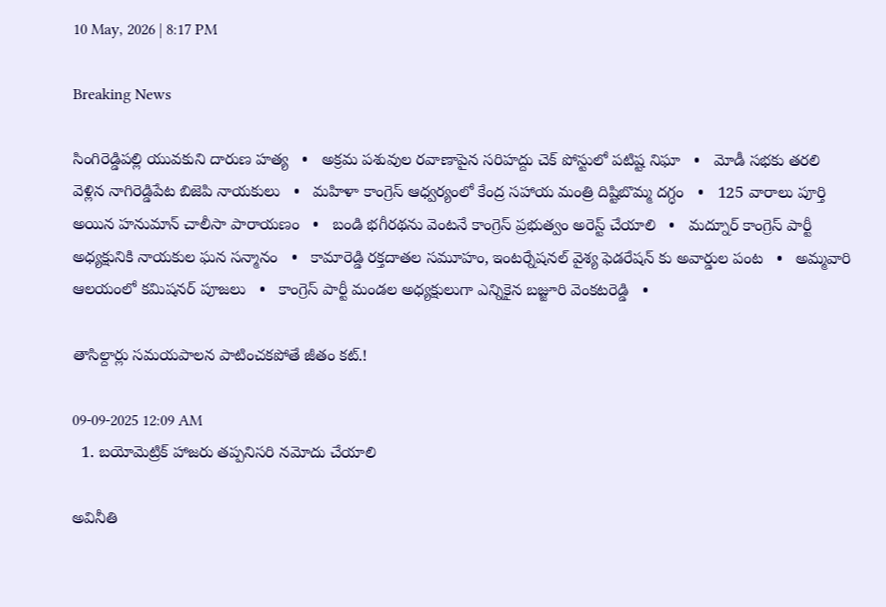10 May, 2026 | 8:17 PM

Breaking News

సింగిరెడ్డిపల్లి యువకుని దారుణ హత్య   •   అక్రమ పశువుల రవాణాపైన సరిహద్దు చెక్ పోస్టులో పటిష్ట నిఘా   •   మోడీ సభకు తరలి వెళ్లిన నాగిరెడ్డిపేట బిజెపి నాయకులు   •   మహిళా కాంగ్రెస్ ఆధ్వర్యంలో కేంద్ర సహాయ మంత్రి దిష్టిబొమ్మ దగ్ధం   •   125 వారాలు పూర్తి అయిన హనుమాన్ చాలీసా పారాయణం   •   బండి భగీరథను వెంటనే కాంగ్రెస్ ప్రభుత్వం అరెస్ట్ చేయాలి   •   మద్నూర్ కాంగ్రెస్ పార్టీ అధ్యక్షునికి నాయకుల ఘన సన్మానం   •   కామారెడ్డి రక్తదాతల సమూహం, ఇంటర్నేషనల్ వైశ్య ఫెడరేషన్ కు అవార్డుల పంట   •   అమ్మవారి ఆలయంలో కమిషనర్ పూజలు   •   కాంగ్రెస్ పార్టీ మండల అధ్యక్షులుగా ఎన్నికైన బజ్జూరి వెంకటరెడ్డి   •

తాసిల్దార్లు సమయపాలన పాటించకపోతే జీతం కట్.!

09-09-2025 12:09 AM
  1. బయోమెట్రిక్ హాజరు తప్పనిసరి నమోదు చేయాలి

అవినీతి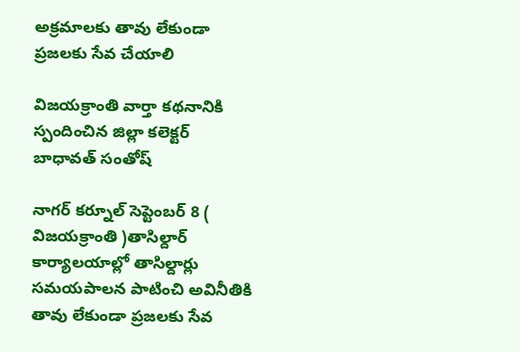అక్రమాలకు తావు లేకుండా ప్రజలకు సేవ చేయాలి

విజయక్రాంతి వార్తా కథనానికి స్పందించిన జిల్లా కలెక్టర్ బాధావత్ సంతోష్

నాగర్ కర్నూల్ సెప్టెంబర్ 8 ( విజయక్రాంతి )తాసిల్దార్ కార్యాలయాల్లో తాసిల్దార్లు సమయపాలన పాటించి అవినీతికి తావు లేకుండా ప్రజలకు సేవ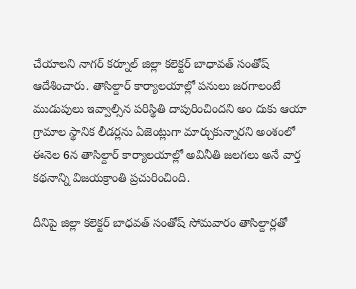చేయాలని నాగర్ కర్నూల్ జిల్లా కలెక్టర్ బాధావత్ సంతోష్ ఆదేశించారు. తాసిల్దార్ కార్యాలయాల్లో పనులు జరగాలంటే ముడుపులు ఇవ్వాల్సిన పరిస్థితి దాపురించిందని అం దుకు ఆయా గ్రామాల స్థానిక లీడర్లను ఏజెంట్లుగా మార్చుకున్నారని అంశంలో ఈనెల 6న తాసిల్దార్ కార్యాలయాల్లో అవినీతి జలగలు అనే వార్త కథనాన్ని విజయక్రాంతి ప్రచురించింది.

దీనిపై జిల్లా కలెక్టర్ బాధవత్ సంతోష్ సోమవారం తాసిల్దార్లతో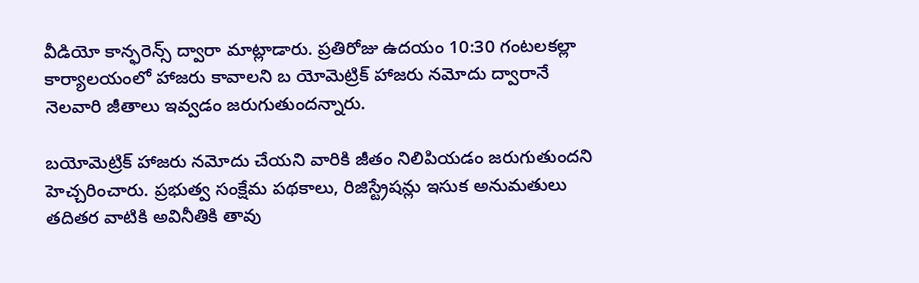వీడియో కాన్ఫరెన్స్ ద్వారా మాట్లాడారు. ప్రతిరోజు ఉదయం 10:30 గంటలకల్లా కార్యాలయంలో హాజరు కావాలని బ యోమెట్రిక్ హాజరు నమోదు ద్వారానే నెలవారి జీతాలు ఇవ్వడం జరుగుతుందన్నారు.

బయోమెట్రిక్ హాజరు నమోదు చేయని వారికి జీతం నిలిపియడం జరుగుతుందని హెచ్చరించారు. ప్రభుత్వ సంక్షేమ పథకాలు, రిజిస్ట్రేషన్లు ఇసుక అనుమతులు తదితర వాటికి అవినీతికి తావు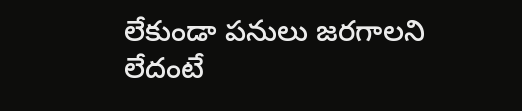లేకుండా పనులు జరగాలని లేదంటే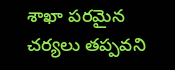శాఖా పరమైన చర్యలు తప్పవని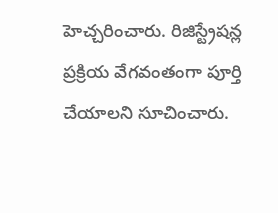హెచ్చరించారు. రిజిస్ట్రేషన్ల ప్రక్రియ వేగవంతంగా పూర్తి చేయాలని సూచించారు.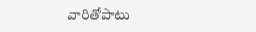వారితోపాటు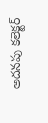అదనపు కలెక్టర్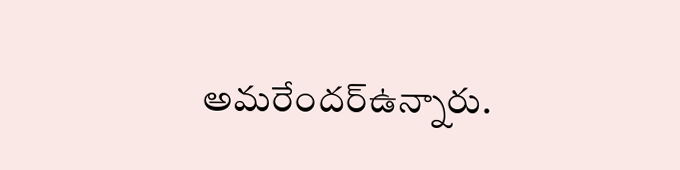అమరేందర్‌ఉన్నారు.